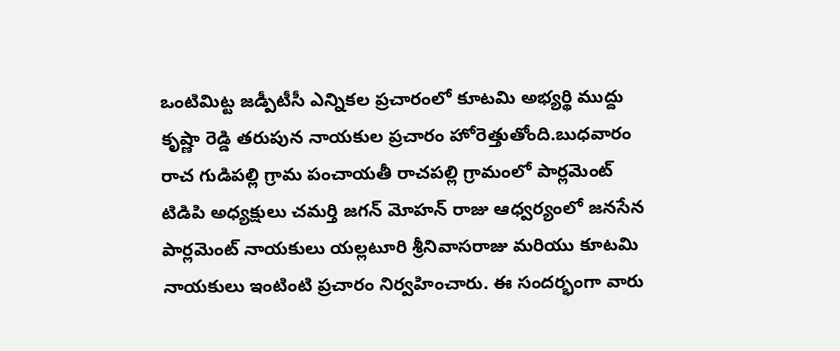ఒంటిమిట్ట జడ్పీటీసీ ఎన్నికల ప్రచారంలో కూటమి అభ్యర్థి ముద్దు కృష్ణా రెడ్డి తరుపున నాయకుల ప్రచారం హోరెత్తుతోంది.బుధవారం రాచ గుడిపల్లి గ్రామ పంచాయతీ రాచపల్లి గ్రామంలో పార్లమెంట్ టిడిపి అధ్యక్షులు చమర్తి జగన్ మోహన్ రాజు ఆధ్వర్యంలో జనసేన పార్లమెంట్ నాయకులు యల్లటూరి శ్రీనివాసరాజు మరియు కూటమి నాయకులు ఇంటింటి ప్రచారం నిర్వహించారు. ఈ సందర్భంగా వారు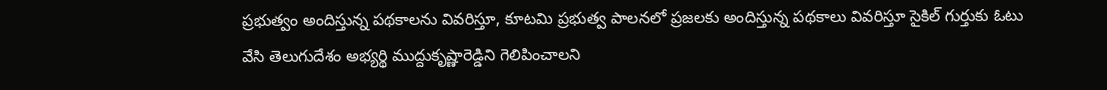ప్రభుత్వం అందిస్తున్న పథకాలను వివరిస్తూ, కూటమి ప్రభుత్వ పాలనలో ప్రజలకు అందిస్తున్న పథకాలు వివరిస్తూ సైకిల్ గుర్తుకు ఓటు వేసి తెలుగుదేశం అభ్యర్థి ముద్దుకృష్ణారెడ్డిని గెలిపించాలని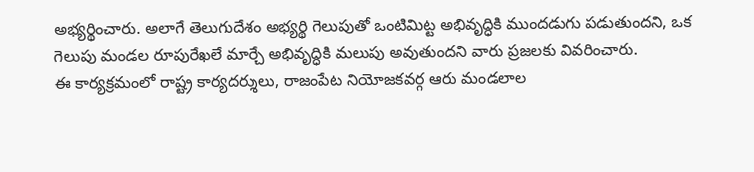అభ్యర్థించారు. అలాగే తెలుగుదేశం అభ్యర్థి గెలుపుతో ఒంటిమిట్ట అభివృద్ధికి ముందడుగు పడుతుందని, ఒక గెలుపు మండల రూపురేఖలే మార్చే అభివృద్ధికి మలుపు అవుతుందని వారు ప్రజలకు వివరించారు.
ఈ కార్యక్రమంలో రాష్ట్ర కార్యదర్శులు, రాజంపేట నియోజకవర్గ ఆరు మండలాల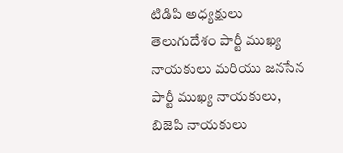టిడిపి అధ్యక్షులు తెలుగుదేశం పార్టీ ముఖ్య నాయకులు మరియు జనసేన పార్టీ ముఖ్య నాయకులు, బిజెపి నాయకులు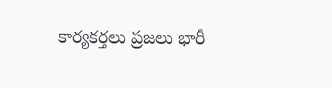కార్యకర్తలు ప్రజలు భారీ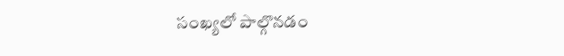సంఖ్యలో పాల్గొనడం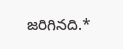జరిగినది.*